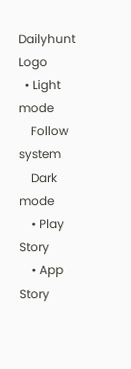Dailyhunt Logo
  • Light mode
    Follow system
    Dark mode
    • Play Story
    • App Story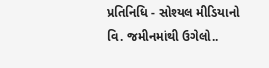પ્રતિનિધિ - સોશ્યલ મીડિયાનો વિ. જમીનમાંથી ઉગેલો..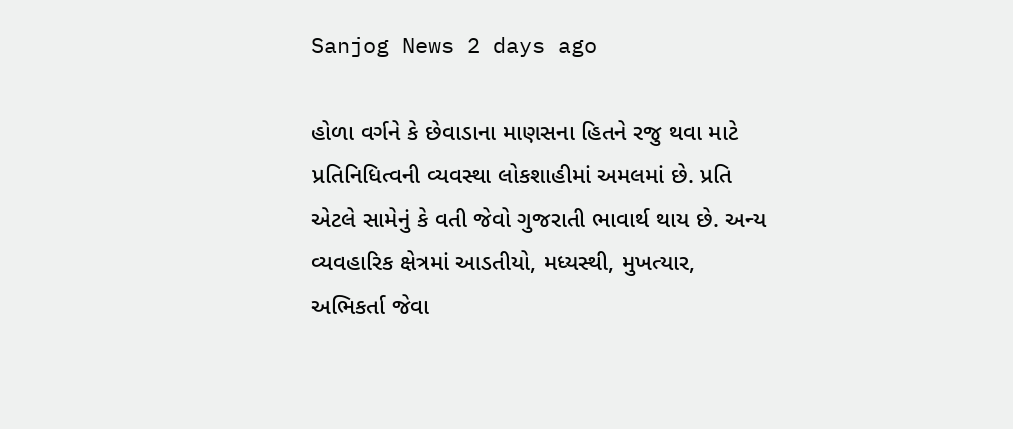Sanjog News 2 days ago

હોળા વર્ગને કે છેવાડાના માણસના હિતને રજુ થવા માટે પ્રતિનિધિત્વની વ્યવસ્થા લોકશાહીમાં અમલમાં છે. પ્રતિ એટલે સામેનું કે વતી જેવો ગુજરાતી ભાવાર્થ થાય છે. અન્ય વ્યવહારિક ક્ષેત્રમાં આડતીયો, મધ્યસ્થી, મુખત્યાર, અભિકર્તા જેવા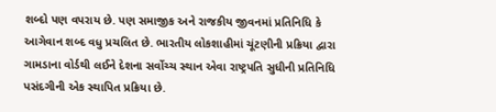શબ્દો પણ વપરાય છે. પણ સમાજીક અને રાજકીય જીવનમાં પ્રતિનિધિ કે આગેવાન શબ્દ વધુ પ્રચલિત છે. ભારતીય લોકશાહીમાં ચૂંટણીની પ્રક્રિયા દ્વારા ગામડાના વોર્ડથી લઈને દેશના સર્વોચ્ચ સ્થાન એવા રાષ્ટ્રપતિ સુધીની પ્રતિનિધિ પસંદગીની એક સ્થાપિત પ્રક્રિયા છે.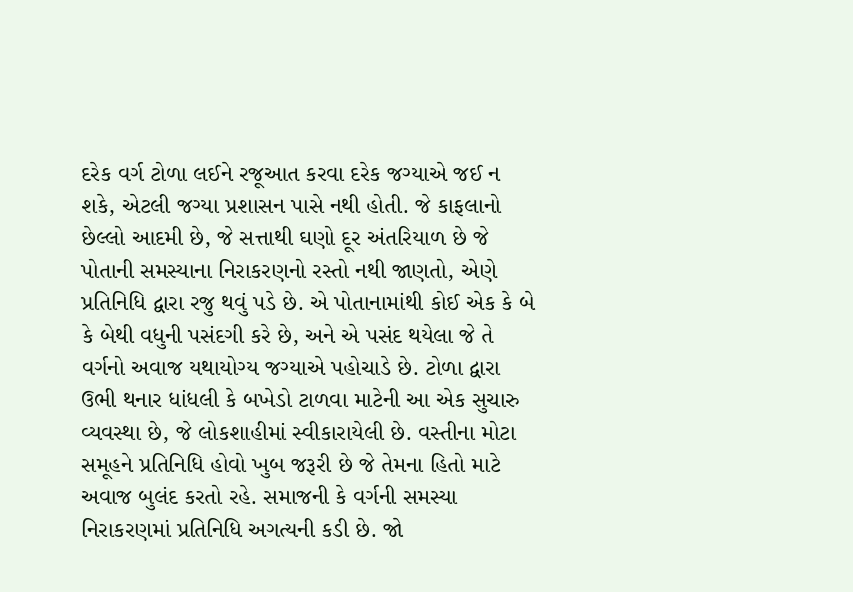દરેક વર્ગ ટોળા લઈને રજૂઆત કરવા દરેક જગ્યાએ જઈ ન શકે, એટલી જગ્યા પ્રશાસન પાસે નથી હોતી. જે કાફલાનો છેલ્લો આદમી છે, જે સત્તાથી ઘણો દૂર અંતરિયાળ છે જે પોતાની સમસ્યાના નિરાકરણનો રસ્તો નથી જાણતો, એણે પ્રતિનિધિ દ્વારા રજુ થવું પડે છે. એ પોતાનામાંથી કોઈ એક કે બે કે બેથી વધુની પસંદગી કરે છે, અને એ પસંદ થયેલા જે તે વર્ગનો અવાજ યથાયોગ્ય જગ્યાએ પહોચાડે છે. ટોળા દ્વારા ઉભી થનાર ધાંધલી કે બખેડો ટાળવા માટેની આ એક સુચારુ વ્યવસ્થા છે, જે લોકશાહીમાં સ્વીકારાયેલી છે. વસ્તીના મોટા સમૂહને પ્રતિનિધિ હોવો ખુબ જરૂરી છે જે તેમના હિતો માટે અવાજ બુલંદ કરતો રહે. સમાજની કે વર્ગની સમસ્યા નિરાકરણમાં પ્રતિનિધિ અગત્યની કડી છે. જો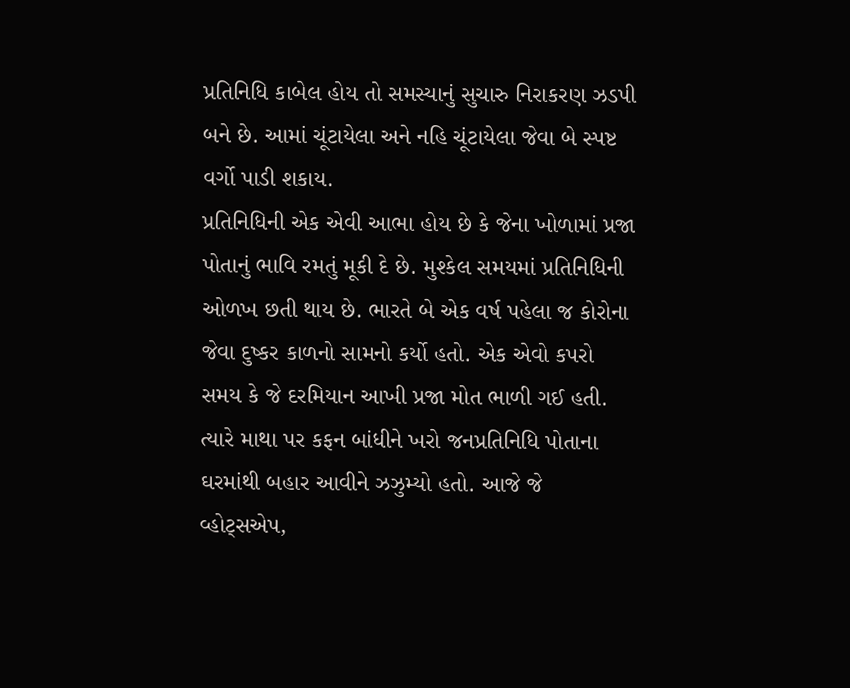પ્રતિનિધિ કાબેલ હોય તો સમસ્યાનું સુચારુ નિરાકરણ ઝડપી બને છે. આમાં ચૂંટાયેલા અને નહિ ચૂંટાયેલા જેવા બે સ્પષ્ટ વર્ગો પાડી શકાય.
પ્રતિનિધિની એક એવી આભા હોય છે કે જેના ખોળામાં પ્રજા પોતાનું ભાવિ રમતું મૂકી દે છે. મુશ્કેલ સમયમાં પ્રતિનિધિની ઓળખ છતી થાય છે. ભારતે બે એક વર્ષ પહેલા જ કોરોના જેવા દુષ્કર કાળનો સામનો કર્યો હતો. એક એવો કપરો સમય કે જે દરમિયાન આખી પ્રજા મોત ભાળી ગઈ હતી. ત્યારે માથા પર કફન બાંધીને ખરો જનપ્રતિનિધિ પોતાના ઘરમાંથી બહાર આવીને ઝઝુમ્યો હતો. આજે જે વ્હોટ્‌સએપ,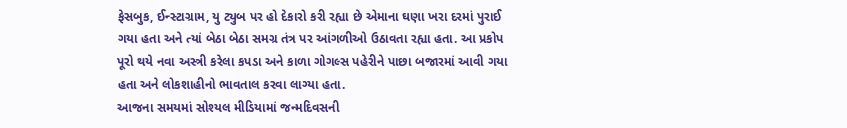ફેસબુક, ઈન્સ્ટાગ્રામ, યુ ટ્યુબ પર હો દેકારો કરી રહ્યા છે એમાના ઘણા ખરા દરમાં પુરાઈ ગયા હતા અને ત્યાં બેઠા બેઠા સમગ્ર તંત્ર પર આંગળીઓ ઉઠાવતા રહ્યા હતા. આ પ્રકોપ પૂરો થયે નવા અસ્ત્રી કરેલા કપડા અને કાળા ગોગલ્સ પહેરીને પાછા બજારમાં આવી ગયા હતા અને લોકશાહીનો ભાવતાલ કરવા લાગ્યા હતા.
આજના સમયમાં સોશ્યલ મીડિયામાં જન્મદિવસની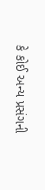કે કોઈ અન્ય પ્રસંગની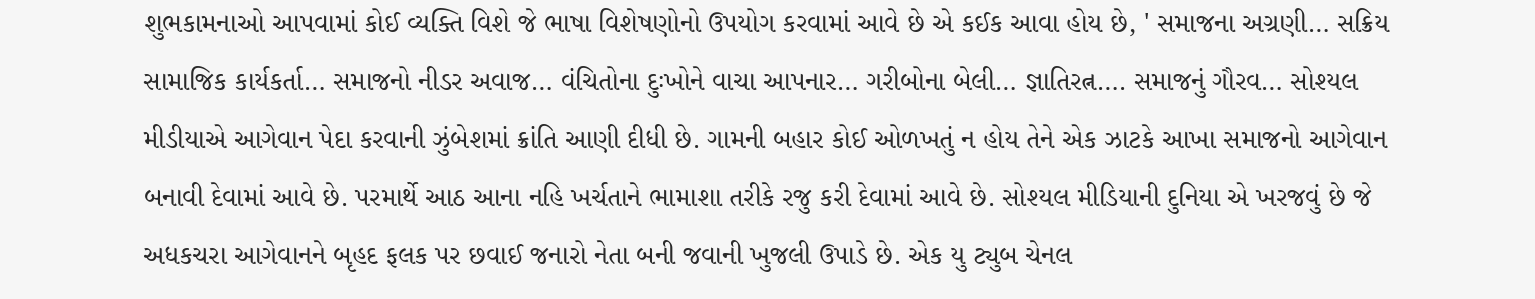શુભકામનાઓ આપવામાં કોઈ વ્યક્તિ વિશે જે ભાષા વિશેષણોનો ઉપયોગ કરવામાં આવે છે એ કઈક આવા હોય છે, ' સમાજના અગ્રણી… સક્રિય સામાજિક કાર્યકર્તા… સમાજનો નીડર અવાજ… વંચિતોના દુઃખોને વાચા આપનાર… ગરીબોના બેલી… જ્ઞાતિરત્ન…. સમાજનું ગૌરવ… સોશ્યલ મીડીયાએ આગેવાન પેદા કરવાની ઝુંબેશમાં ક્રાંતિ આણી દીધી છે. ગામની બહાર કોઈ ઓળખતું ન હોય તેને એક ઝાટકે આખા સમાજનો આગેવાન બનાવી દેવામાં આવે છે. પરમાર્થે આઠ આના નહિ ખર્ચતાને ભામાશા તરીકે રજુ કરી દેવામાં આવે છે. સોશ્યલ મીડિયાની દુનિયા એ ખરજવું છે જે અધકચરા આગેવાનને બૃહદ ફલક પર છવાઈ જનારો નેતા બની જવાની ખુજલી ઉપાડે છે. એક યુ ટ્યુબ ચેનલ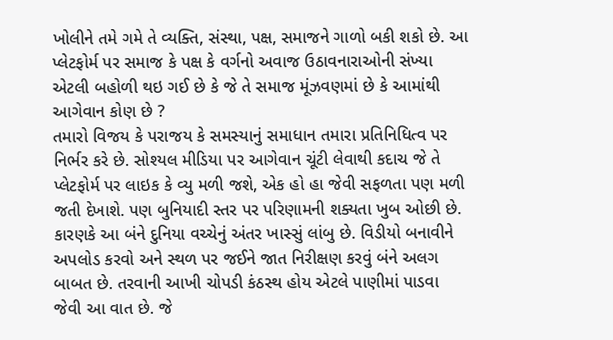ખોલીને તમે ગમે તે વ્યક્તિ, સંસ્થા, પક્ષ, સમાજને ગાળો બકી શકો છે. આ પ્લેટફોર્મ પર સમાજ કે પક્ષ કે વર્ગનો અવાજ ઉઠાવનારાઓની સંખ્યા એટલી બહોળી થઇ ગઈ છે કે જે તે સમાજ મૂંઝવણમાં છે કે આમાંથી આગેવાન કોણ છે ?
તમારો વિજય કે પરાજય કે સમસ્યાનું સમાધાન તમારા પ્રતિનિધિત્વ પર નિર્ભર કરે છે. સોશ્યલ મીડિયા પર આગેવાન ચૂંટી લેવાથી કદાચ જે તે પ્લેટફોર્મ પર લાઇક કે વ્યુ મળી જશે, એક હો હા જેવી સફળતા પણ મળી જતી દેખાશે. પણ બુનિયાદી સ્તર પર પરિણામની શક્યતા ખુબ ઓછી છે. કારણકે આ બંને દુનિયા વચ્ચેનું અંતર ખાસ્સું લાંબુ છે. વિડીયો બનાવીને અપલોડ કરવો અને સ્થળ પર જઈને જાત નિરીક્ષણ કરવું બંને અલગ બાબત છે. તરવાની આખી ચોપડી કંઠસ્થ હોય એટલે પાણીમાં પાડવા જેવી આ વાત છે. જે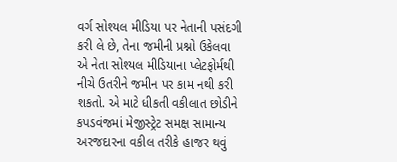વર્ગ સોશ્યલ મીડિયા પર નેતાની પસંદગી કરી લે છે, તેના જમીની પ્રશ્નો ઉકેલવા એ નેતા સોશ્યલ મીડિયાના પ્લેટફોર્મથી નીચે ઉતરીને જમીન પર કામ નથી કરી શકતો. એ માટે ધીકતી વકીલાત છોડીને કપડવંજમાં મેજીસ્ટ્રેટ સમક્ષ સામાન્ય અરજદારના વકીલ તરીકે હાજર થવું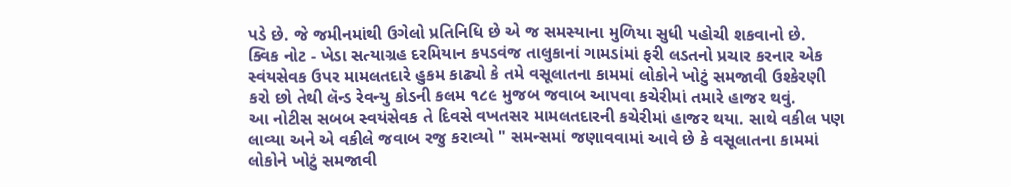પડે છે. જે જમીનમાંથી ઉગેલો પ્રતિનિધિ છે એ જ સમસ્યાના મુળિયા સુધી પહોચી શકવાનો છે.
ક્વિક નોટ - ખેડા સત્યાગ્રહ દરમિયાન ક૫ડવંજ તાલુકાનાં ગામડાંમાં ફરી લડતનો પ્રચાર કરનાર એક સ્વંયસેવક ઉપર મામલતદારે હુકમ કાઢ્યો કે તમે વસૂલાતના કામમાં લોકોને ખોટું સમજાવી ઉશ્કેરણી કરો છો તેથી લૅન્ડ રેવન્યુ કોડની કલમ ૧૮૯ મુજબ જવાબ આપવા કચેરીમાં તમારે હાજર થવું.
આ નોટીસ સબબ સ્વયંસેવક તે દિવસે વખતસર મામલતદારની કચેરીમાં હાજર થયા. સાથે વકીલ પણ લાવ્યા અને એ વકીલે જવાબ રજુ કરાવ્યો " સમન્સમાં જણાવવામાં આવે છે કે વસૂલાતના કામમાં લોકોને ખોટું સમજાવી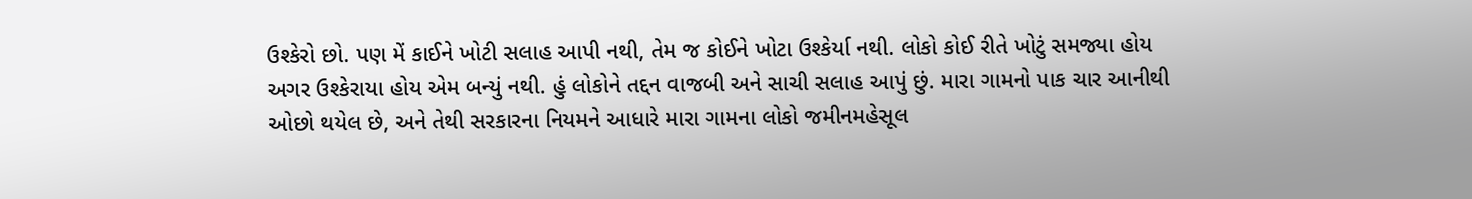ઉશ્કેરો છો. પણ મેં કાઈને ખોટી સલાહ આપી નથી, તેમ જ કોઈને ખોટા ઉશ્કેર્યા નથી. લોકો કોઈ રીતે ખોટું સમજ્યા હોય અગર ઉશ્કેરાયા હોય એમ બન્યું નથી. હું લોકોને તદ્દન વાજબી અને સાચી સલાહ આપું છું. મારા ગામનો પાક ચાર આનીથી ઓછો થયેલ છે, અને તેથી સરકારના નિયમને આધારે મારા ગામના લોકો જમીનમહેસૂલ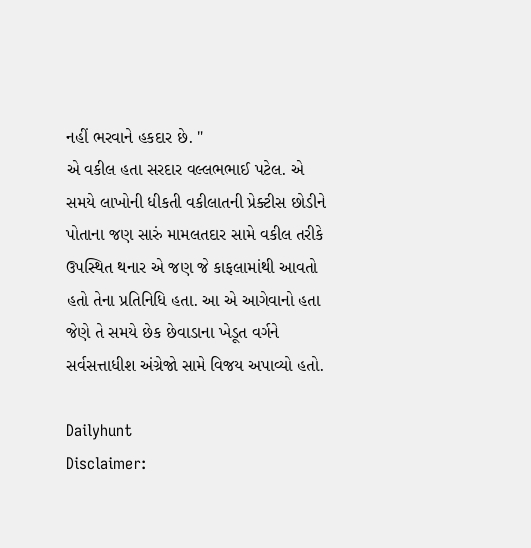નહીં ભરવાને હકદાર છે. "
એ વકીલ હતા સરદાર વલ્લભભાઈ પટેલ. એ સમયે લાખોની ધીકતી વકીલાતની પ્રેક્ટીસ છોડીને પોતાના જણ સારું મામલતદાર સામે વકીલ તરીકે ઉપસ્થિત થનાર એ જણ જે કાફલામાંથી આવતો હતો તેના પ્રતિનિધિ હતા. આ એ આગેવાનો હતા જેણે તે સમયે છેક છેવાડાના ખેડૂત વર્ગને સર્વસત્તાધીશ અંગ્રેજો સામે વિજય અપાવ્યો હતો.

Dailyhunt
Disclaimer: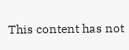This content has not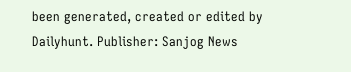been generated, created or edited by Dailyhunt. Publisher: Sanjog News